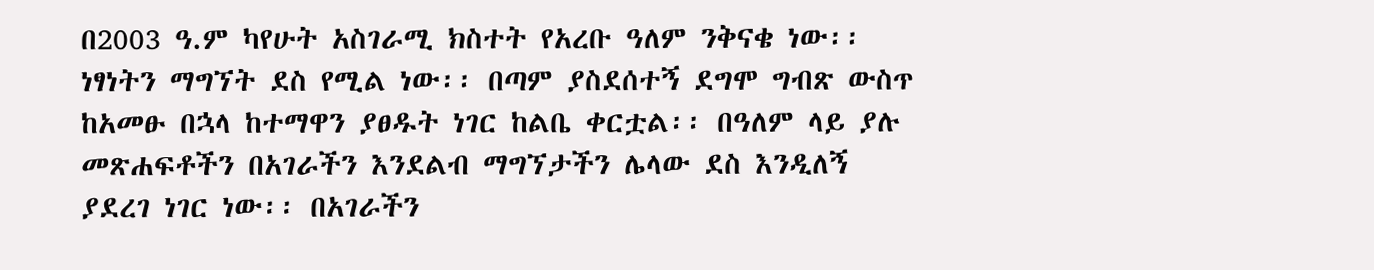በ2003 ዓ.ም ካየሁት አስገራሚ ክስተት የአረቡ ዓለም ንቅናቄ ነው፡፡ ነፃነትን ማግኘት ደስ የሚል ነው፡፡ በጣም ያስደሰተኝ ደግሞ ግብጽ ውስጥ ከአመፁ በኋላ ከተማዋን ያፀዱት ነገር ከልቤ ቀርቷል፡፡ በዓለም ላይ ያሉ መጽሐፍቶችን በአገራችን እንደልብ ማግኘታችን ሌላው ደስ እንዲለኝ ያደረገ ነገር ነው፡፡ በአገራችን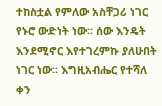ተከስቷል የምለው አስቸጋሪ ነገር የኑሮ ውድነት ነው፡፡ ሰው እንዴት እንደሚኖር እየተገረምኩ ያለሁበት ነገር ነው፡፡ እግዚአብሔር የተሻለ ቀን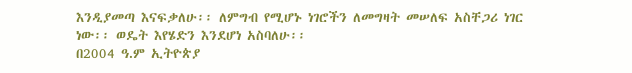እንዲያመጣ እናፍቃለሁ፡፡ ለምግብ የሚሆኑ ነገሮችን ለመግዛት መሠለፍ አስቸጋሪ ነገር ነው፡፡ ወዴት እየሄድን እንደሆነ አስባለሁ፡፡
በ2004 ዓ.ም ኢትዮጵያ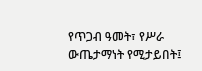የጥጋብ ዓመት፣ የሥራ ውጤታማነት የሚታይበት፤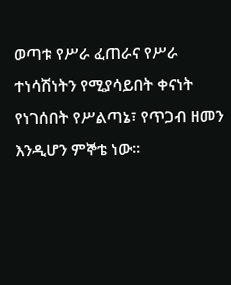ወጣቱ የሥራ ፈጠራና የሥራ ተነሳሽነትን የሚያሳይበት ቀናነት የነገሰበት የሥልጣኔ፣ የጥጋብ ዘመን እንዲሆን ምኞቴ ነው፡፡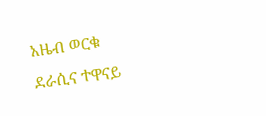አዜብ ወርቁ
ደራሲና ተዋናይ